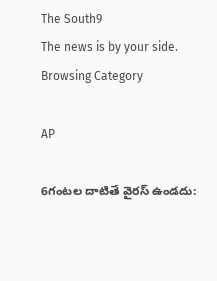The South9
The news is by your side.
Browsing Category

AP

6గంటల దాటితే వైరస్‌ ఉండదు: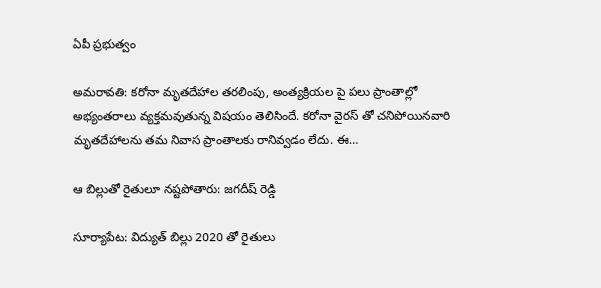ఏపీ ప్రభుత్వం

అమరావతి: కరోనా మృతదేహాల తరలింపు, అంత్యక్రియల పై పలు ప్రాంతాల్లో అభ్యంతరాలు వ్యక్తమవుతున్న విషయం తెలిసిందే. కరోనా వైరస్ తో చనిపోయినవారి మృతదేహాలను తమ నివాస ప్రాంతాలకు రానివ్వడం లేదు. ఈ…

ఆ బిల్లుతో రైతులూ నష్టపోతారు: జగదీష్ రెడ్డి

సూర్యాపేట: విద్యుత్ బిల్లు 2020 తో రైతులు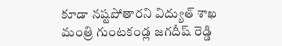కూడా నష్టపోతారని విద్యుత్ శాఖ మంత్రి గుంటకండ్ల జగదీష్ రెడ్డి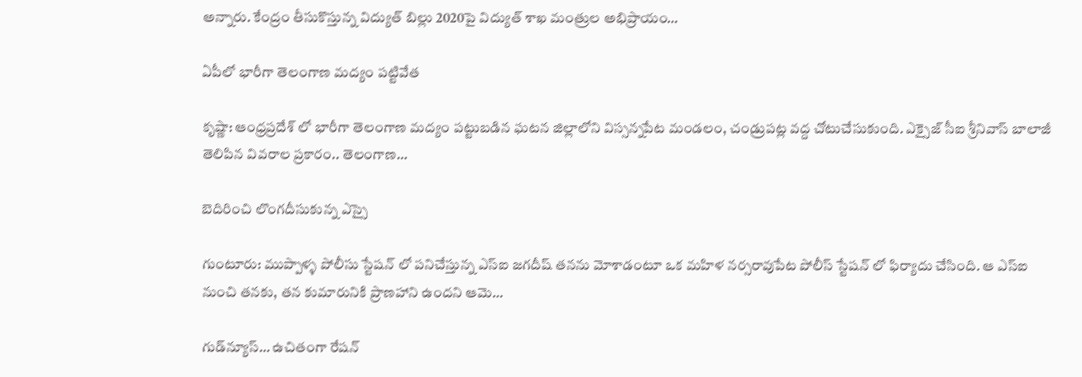అన్నారు. కేంద్రం తీసుకొస్తున్న విద్యుత్ బిల్లు 2020పై విద్యుత్ శాఖ మంత్రుల అభిప్రాయం…

ఏపీలో భారీగా తెలంగాణ మద్యం పట్టివేత

కృష్ణా: ఆంధ్రప్రదేశ్ లో భారీగా తెలంగాణ మద్యం పట్టుబడిన ఘటన జిల్లాలోని విస్సన్నపేట మండలం, చండ్రుపట్ల వద్ద చోటుచేసుకుంది. ఎక్సైజ్ సీఐ శ్రీనివాస్ బాలాజీ తెలిపిన వివరాల ప్రకారం.. తెలంగాణ…

బెదిరించి లొంగదీసుకున్న ఎస్సై

గుంటూరు: ముప్పాళ్ళ పోలీసు స్టేషన్ లో పనిచేస్తున్న ఎస్‌ఐ జగదీష్ తనను మోశాడంటూ ఒక మహిళ నర్సరావుపేట పోలీస్ స్టేషన్ లో ఫిర్యాదు చేసింది. ఆ ఎస్ఐ నుంచి తనకు, తన కుమారునికి ప్రాణహాని ఉందని ఆమె…

గుడ్‌న్యూస్… ఉచితంగా రేష‌న్‌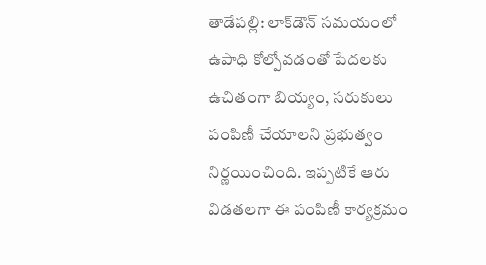తాడేపల్లి: లాక్‌డౌన్ స‌మ‌యంలో ఉపాధి కోల్పోవ‌డంతో పేద‌ల‌కు ఉచితంగా బియ్యం, స‌రుకులు పంపిణీ చేయాలని ప్రభుత్వం నిర్ణయించింది. ఇప్ప‌టికే ఆరు విడత‌ల‌గా ఈ పంపిణీ కార్య‌క్ర‌మం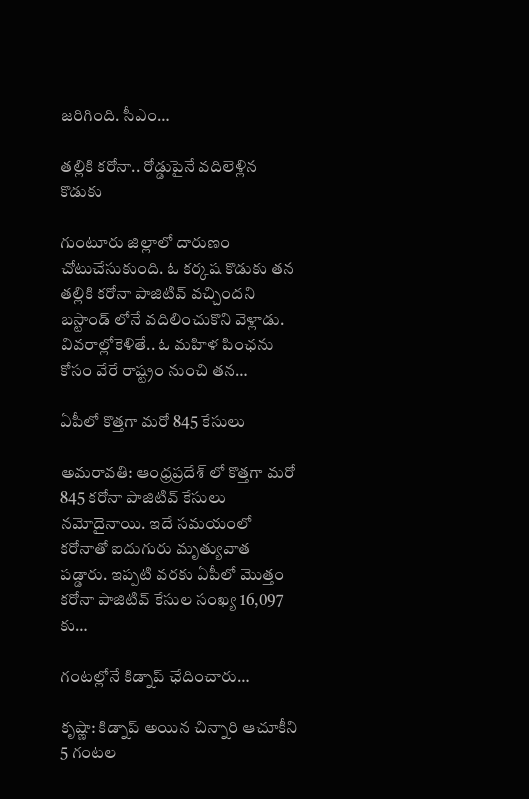జ‌రిగింది. సీఎం…

తల్లికి కరోనా.. రోడ్డుపైనే వదిలెళ్లిన కొడుకు

గుంటూరు జిల్లాలో దారుణం చోటుచేసుకుంది. ఓ కర్కష కొడుకు తన తల్లికి కరోనా పాజిటివ్ వచ్చిందని బస్టాండ్ లోనే వదిలించుకొని వెళ్లాడు. వివరాల్లోకెళితే.. ఓ మహిళ పింఛను కోసం వేరే రాష్ట్రం నుంచి తన…

ఏపీలో కొత్తగా మరో 845 కేసులు

అమరావతి: ఆంధ్రప్రదేశ్ లో కొత్తగా మరో 845 కరోనా పాజిటివ్ కేసులు నమోదైనాయి. ఇదే సమయంలో కరోనాతో ఐదుగురు మృత్యువాత పడ్డారు. ఇప్పటి వరకు ఏపీలో మొత్తం కరోనా పాజిటివ్ కేసుల సంఖ్య 16,097 కు…

గంటల్లోనే కిడ్నాప్ ఛేదించారు…

కృష్ణా: కిడ్నాప్ అయిన చిన్నారి ఆచూకీని 5 గంటల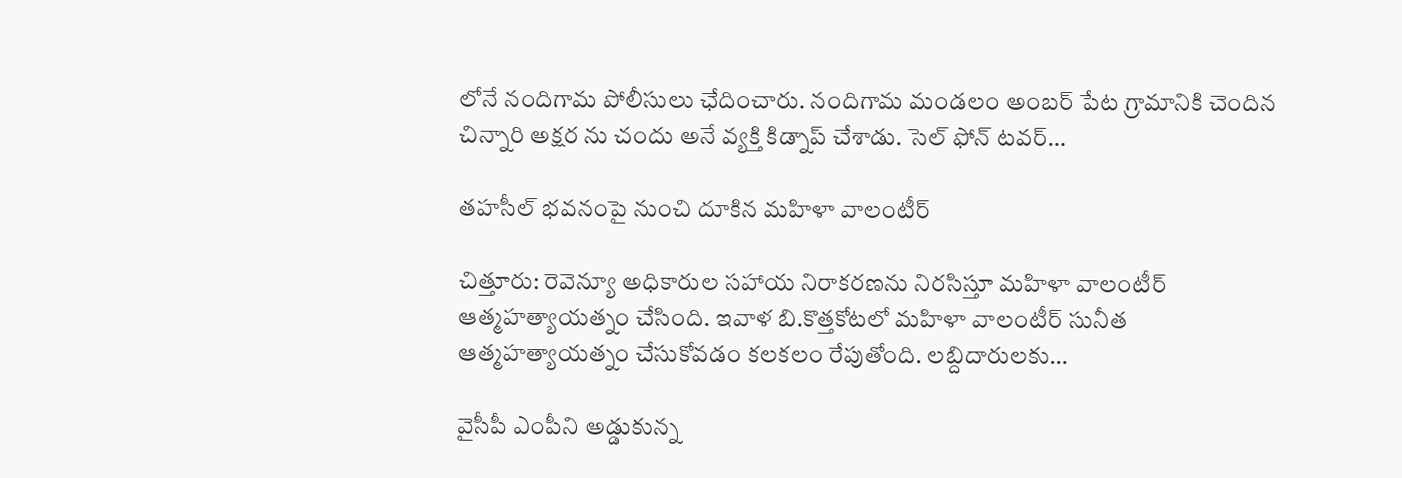లోనే నందిగామ పోలీసులు ఛేదించారు. నందిగామ మండలం అంబర్ పేట గ్రామానికి చెందిన చిన్నారి అక్షర ను చందు అనే వ్యక్తి కిడ్నాప్ చేశాడు. సెల్ ఫోన్ టవర్…

తహసీల్ భవనంపై నుంచి దూకిన మహిళా వాలంటీర్‌

చిత్తూరు: రెవెన్యూ అధికారుల సహాయ నిరాకరణను నిరసిస్తూ మహిళా వాలంటీర్ ఆత్మహత్యాయత్నం చేసింది. ఇవాళ బి.కొత్తకోటలో మహిళా వాలంటీర్ సునీత ఆత్మహత్యాయత్నం చేసుకోవడం కలకలం రేపుతోంది. లబ్దిదారులకు…

వైసీపీ ఎంపీని అడ్డుకున్న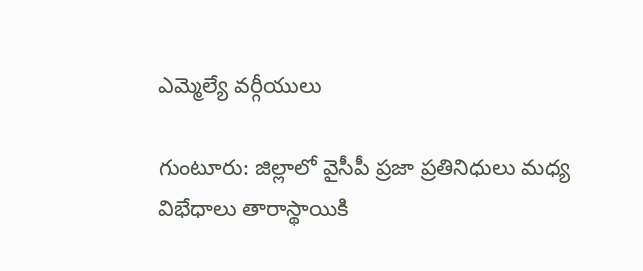ఎమ్మెల్యే వర్గీయులు

గుంటూరు: జిల్లాలో వైసీపీ ప్రజా ప్రతినిధులు మధ్య విభేధాలు తారాస్థాయికి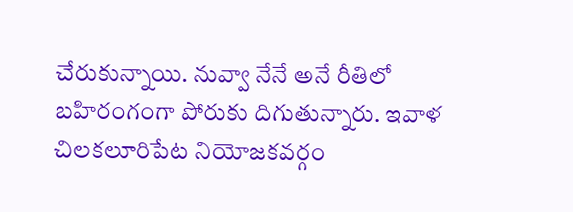చేరుకున్నాయి. నువ్వా నేనే అనే రీతిలో బహిరంగంగా పోరుకు దిగుతున్నారు. ఇవాళ చిలకలూరిపేట నియోజకవర్గం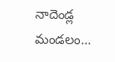నాదెండ్ల మండలం…